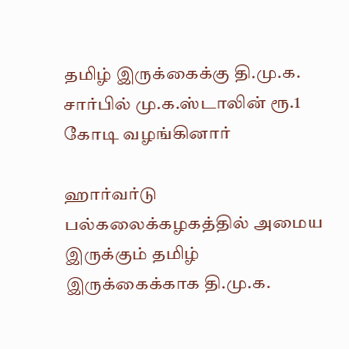தமிழ் இருக்கைக்கு தி.மு.க. சார்பில் மு.க.ஸ்டாலின் ரூ.1 கோடி வழங்கினார்

ஹார்வர்டு பல்கலைக்கழகத்தில் அமைய இருக்கும் தமிழ் இருக்கைக்காக தி.மு.க.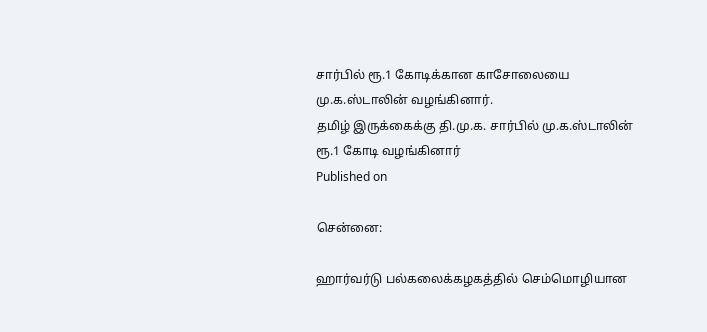சார்பில் ரூ.1 கோடிக்கான காசோலையை மு.க.ஸ்டாலின் வழங்கினார்.
தமிழ் இருக்கைக்கு தி.மு.க. சார்பில் மு.க.ஸ்டாலின் ரூ.1 கோடி வழங்கினார்
Published on

சென்னை:

ஹார்வர்டு பல்கலைக்கழகத்தில் செம்மொழியான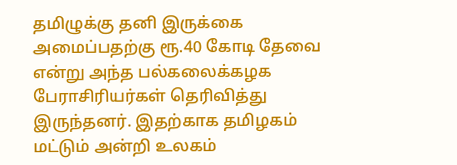தமிழுக்கு தனி இருக்கை அமைப்பதற்கு ரூ.40 கோடி தேவை என்று அந்த பல்கலைக்கழக பேராசிரியர்கள் தெரிவித்து இருந்தனர். இதற்காக தமிழகம் மட்டும் அன்றி உலகம்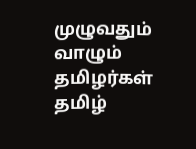முழுவதும் வாழும் தமிழர்கள் தமிழ்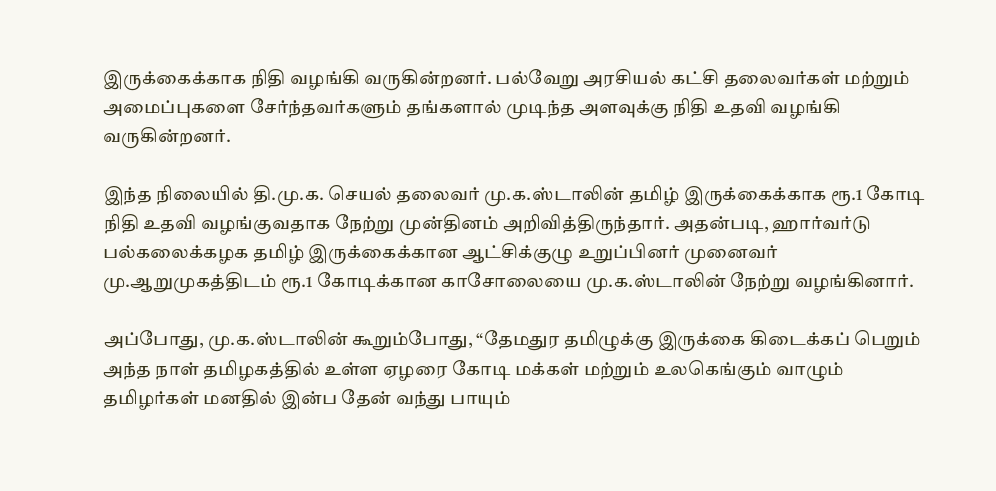இருக்கைக்காக நிதி வழங்கி வருகின்றனர். பல்வேறு அரசியல் கட்சி தலைவர்கள் மற்றும் அமைப்புகளை சேர்ந்தவர்களும் தங்களால் முடிந்த அளவுக்கு நிதி உதவி வழங்கி வருகின்றனர்.

இந்த நிலையில் தி.மு.க. செயல் தலைவர் மு.க.ஸ்டாலின் தமிழ் இருக்கைக்காக ரூ.1 கோடி நிதி உதவி வழங்குவதாக நேற்று முன்தினம் அறிவித்திருந்தார். அதன்படி, ஹார்வர்டு பல்கலைக்கழக தமிழ் இருக்கைக்கான ஆட்சிக்குழு உறுப்பினர் முனைவர் மு.ஆறுமுகத்திடம் ரூ.1 கோடிக்கான காசோலையை மு.க.ஸ்டாலின் நேற்று வழங்கினார்.

அப்போது, மு.க.ஸ்டாலின் கூறும்போது, “தேமதுர தமிழுக்கு இருக்கை கிடைக்கப் பெறும் அந்த நாள் தமிழகத்தில் உள்ள ஏழரை கோடி மக்கள் மற்றும் உலகெங்கும் வாழும் தமிழர்கள் மனதில் இன்ப தேன் வந்து பாயும்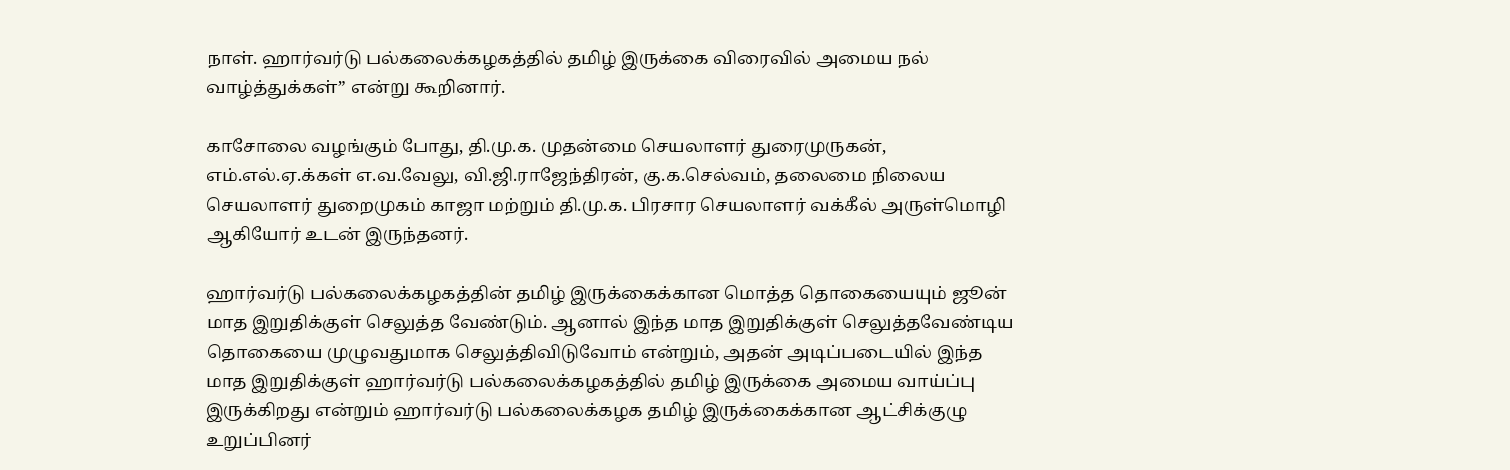நாள். ஹார்வர்டு பல்கலைக்கழகத்தில் தமிழ் இருக்கை விரைவில் அமைய நல் வாழ்த்துக்கள்” என்று கூறினார்.

காசோலை வழங்கும் போது, தி.மு.க. முதன்மை செயலாளர் துரைமுருகன், எம்.எல்.ஏ.க்கள் எ.வ.வேலு, வி.ஜி.ராஜேந்திரன், கு.க.செல்வம், தலைமை நிலைய செயலாளர் துறைமுகம் காஜா மற்றும் தி.மு.க. பிரசார செயலாளர் வக்கீல் அருள்மொழி ஆகியோர் உடன் இருந்தனர்.

ஹார்வர்டு பல்கலைக்கழகத்தின் தமிழ் இருக்கைக்கான மொத்த தொகையையும் ஜூன் மாத இறுதிக்குள் செலுத்த வேண்டும். ஆனால் இந்த மாத இறுதிக்குள் செலுத்தவேண்டிய தொகையை முழுவதுமாக செலுத்திவிடுவோம் என்றும், அதன் அடிப்படையில் இந்த மாத இறுதிக்குள் ஹார்வர்டு பல்கலைக்கழகத்தில் தமிழ் இருக்கை அமைய வாய்ப்பு இருக்கிறது என்றும் ஹார்வர்டு பல்கலைக்கழக தமிழ் இருக்கைக்கான ஆட்சிக்குழு உறுப்பினர்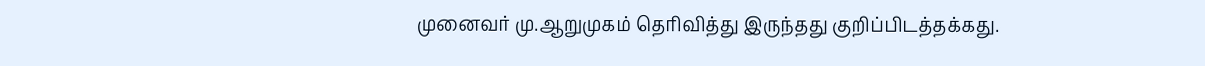முனைவர் மு.ஆறுமுகம் தெரிவித்து இருந்தது குறிப்பிடத்தக்கது.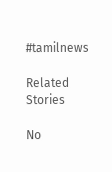#tamilnews

Related Stories

No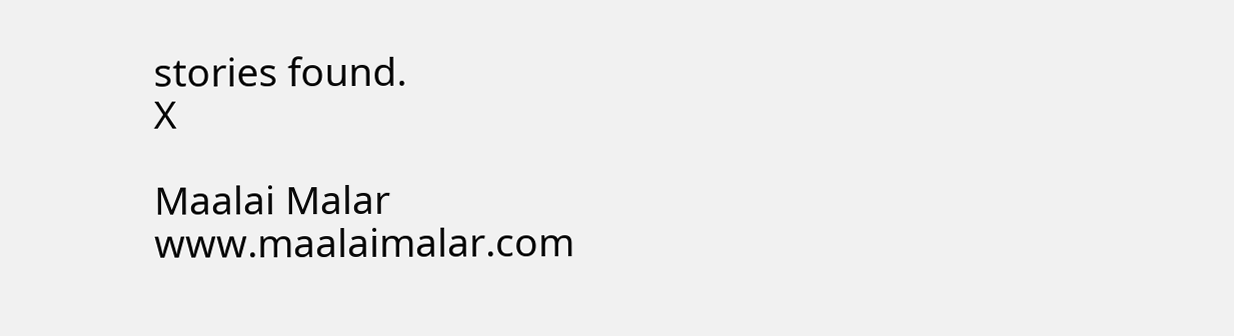stories found.
X

Maalai Malar
www.maalaimalar.com